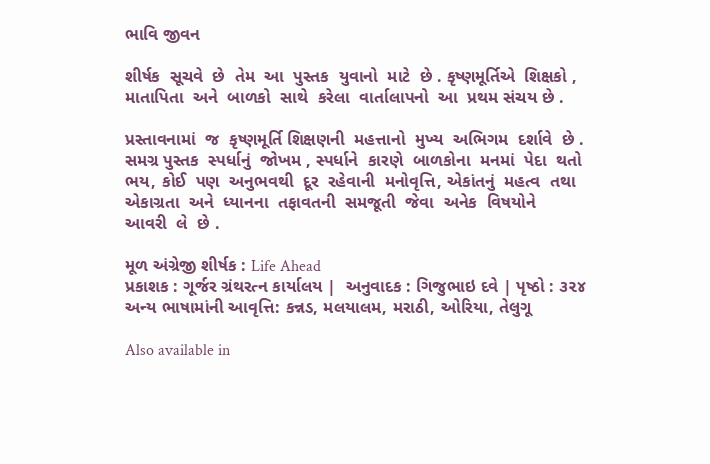ભાવિ જીવન

શીર્ષક  સૂચવે  છે  તેમ  આ  પુસ્તક  યુવાનો  માટે  છે . કૃષ્ણમૂર્તિએ  શિક્ષકો , માતાપિતા  અને  બાળકો  સાથે  કરેલા  વાર્તાલાપનો  આ  પ્રથમ સંચય છે .

પ્રસ્તાવનામાં  જ  કૃષ્ણમૂર્તિ શિક્ષણની  મહત્તાનો  મુખ્ય  અભિગમ  દર્શાવે  છે . સમગ્ર પુસ્તક  સ્પર્ધાનું  જોખમ , સ્પર્ધાને  કારણે  બાળકોના  મનમાં  પેદા  થતો  ભય, કોઈ  પણ  અનુભવથી  દૂર  રહેવાની  મનોવૃત્તિ, એકાંતનું  મહત્વ  તથા  એકાગ્રતા  અને  ધ્યાનના  તફાવતની  સમજૂતી  જેવા  અનેક  વિષયોને  આવરી  લે  છે .

મૂળ અંગ્રેજી શીર્ષક : Life Ahead
પ્રકાશક : ગૂર્જર ગ્રંથરત્ન કાર્યાલય |  અનુવાદક : ગિજુભાઇ દવે | પૃષ્ઠો : ૩૨૪
અન્ય ભાષામાંની આવૃત્તિ: કન્નડ, મલયાલમ, મરાઠી, ઓરિયા, તેલુગૂ

Also available in